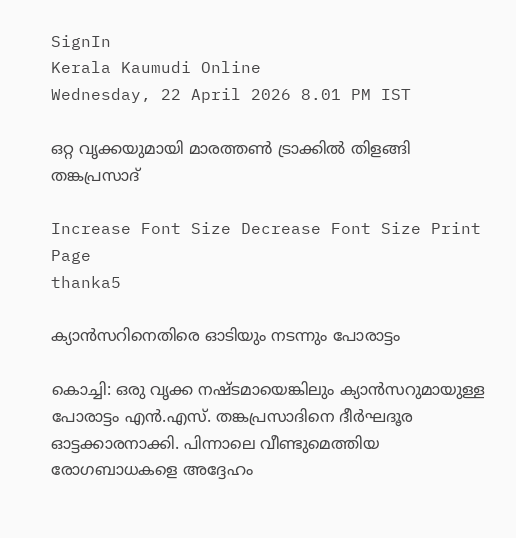SignIn
Kerala Kaumudi Online
Wednesday, 22 April 2026 8.01 PM IST

ഒറ്റ വൃക്കയുമായി മാരത്തൺ ട്രാക്കിൽ തിളങ്ങി തങ്കപ്രസാദ്

Increase Font Size Decrease Font Size Print Page
thanka5

ക്യാൻസറിനെതിരെ ഓടിയും നടന്നും പോരാട്ടം

കൊച്ചി: ഒരു വൃക്ക നഷ്ടമായെങ്കിലും ക്യാൻസറുമായുള്ള പോരാട്ടം എൻ.എസ്. തങ്കപ്രസാദിനെ ദീർഘദൂര ഓട്ടക്കാരനാക്കി. പിന്നാലെ വീണ്ടുമെത്തിയ രോഗബാധകളെ അദ്ദേഹം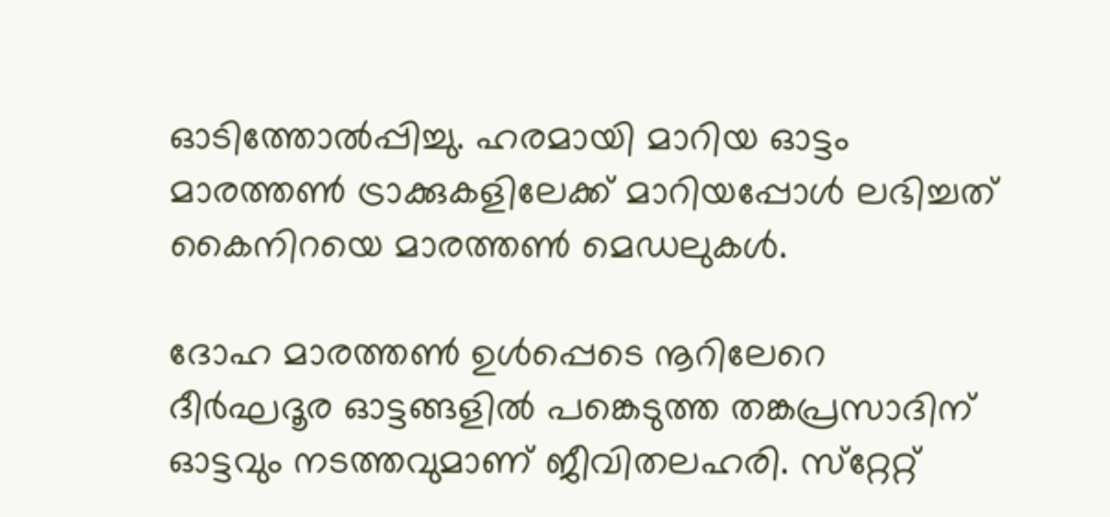ഓടിത്തോൽപ്പിച്ചു. ഹരമായി മാറിയ ഓട്ടം മാരത്തൺ ട്രാക്കുകളിലേക്ക് മാറിയപ്പോൾ ലഭിച്ചത് കൈനിറയെ മാരത്തൺ മെഡലുകൾ.

ദോഹ മാരത്തൺ ഉൾപ്പെടെ നൂറിലേറെ ദീർഘദൂര ഓട്ടങ്ങളിൽ പങ്കെടുത്ത തങ്കപ്രസാദിന് ഓട്ടവും നടത്തവുമാണ് ജീവിതലഹരി. സ്‌റ്റേറ്റ്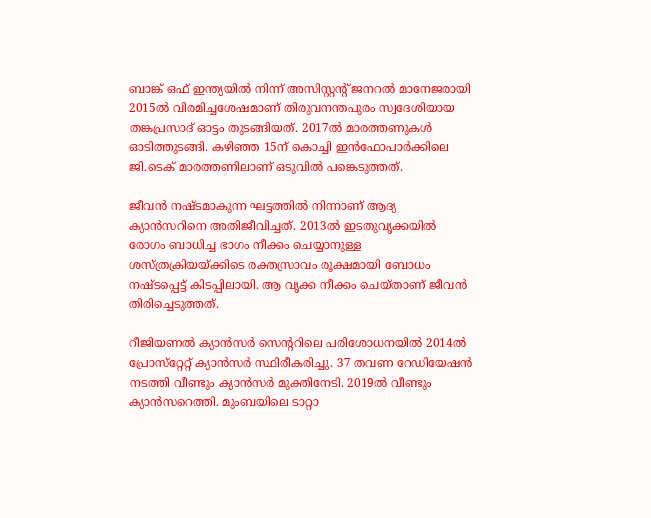ബാങ്ക് ഒഫ് ഇന്ത്യയിൽ നിന്ന് അസിസ്റ്റന്റ് ജനറൽ മാനേജരായി 2015ൽ വിരമിച്ചശേഷമാണ് തിരുവനന്തപുരം സ്വദേശിയായ തങ്കപ്രസാദ് ഓട്ടം തുടങ്ങിയത്. 2017ൽ മാരത്തണുകൾ ഓടിത്തുടങ്ങി. കഴിഞ്ഞ 15ന് കൊച്ചി ഇൻഫോപാർക്കിലെ ജി.ടെക് മാരത്തണിലാണ് ഒടുവിൽ പങ്കെടുത്തത്.

ജീവൻ നഷ്‌ടമാകുന്ന ഘട്ടത്തിൽ നിന്നാണ് ആദ്യ ക്യാൻസറിനെ അതിജീവിച്ചത്. 2013ൽ ഇടതുവൃക്കയിൽ രോഗം ബാധിച്ച ഭാഗം നീക്കം ചെയ്യാനുള്ള ശസ്ത്രക്രിയയ്‌ക്കിടെ രക്തസ്രാവം രൂക്ഷമായി ബോധം നഷ്ടപ്പെട്ട് കിടപ്പിലായി. ആ വൃക്ക നീക്കം ചെയ്‌താണ് ജീവൻ തിരിച്ചെടുത്തത്.

റീജിയണൽ ക്യാൻസർ സെന്ററിലെ പരിശോധനയിൽ 2014ൽ പ്രോസ്‌റ്റേറ്റ് ക്യാൻസർ സ്ഥിരീകരിച്ചു. 37 തവണ റേഡിയേഷൻ നടത്തി വീണ്ടും ക്യാൻസർ മുക്തിനേടി. 2019ൽ വീണ്ടും ക്യാൻസറെത്തി. മുംബയിലെ ടാറ്റാ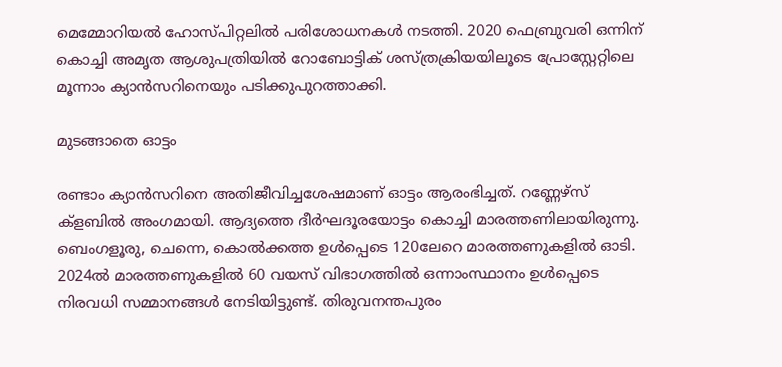മെമ്മോറിയൽ ഹോസ്‌പിറ്റലിൽ പരിശോധനകൾ നടത്തി. 2020 ഫെബ്രുവരി ഒന്നിന് കൊച്ചി അമൃത ആശുപത്രിയിൽ റോബോട്ടിക് ശസ്ത്രക്രിയയിലൂടെ പ്രോസ്റ്റേറ്റിലെ മൂന്നാം ക്യാൻസറിനെയും പടിക്കുപുറത്താക്കി.

മുടങ്ങാതെ ഓട്ടം

രണ്ടാം ക്യാൻസറിനെ അതിജീവിച്ചശേഷമാണ് ഓട്ടം ആരംഭിച്ചത്. റണ്ണേഴ്സ് ക്ളബിൽ അംഗമായി. ആദ്യത്തെ ദീർഘദൂരയോട്ടം കൊച്ചി മാരത്തണിലായിരുന്നു. ബെംഗളൂരു, ചെന്നെ, കൊൽക്കത്ത ഉൾപ്പെടെ 120ലേറെ മാരത്തണുകളിൽ ഓടി. 2024ൽ മാരത്തണുകളിൽ 60 വയസ് വിഭാഗത്തിൽ ഒന്നാംസ്ഥാനം ഉൾപ്പെടെ നിരവധി സമ്മാനങ്ങൾ നേടിയിട്ടുണ്ട്. തിരുവനന്തപുരം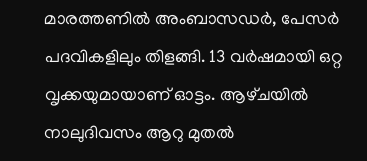മാരത്തണിൽ അംബാസഡർ, പേസർ പദവികളിലും തിളങ്ങി. 13 വർഷമായി ഒറ്റ വൃക്കയുമായാണ് ഓട്ടം. ആഴ്‌ചയിൽ നാലുദിവസം ആറു മുതൽ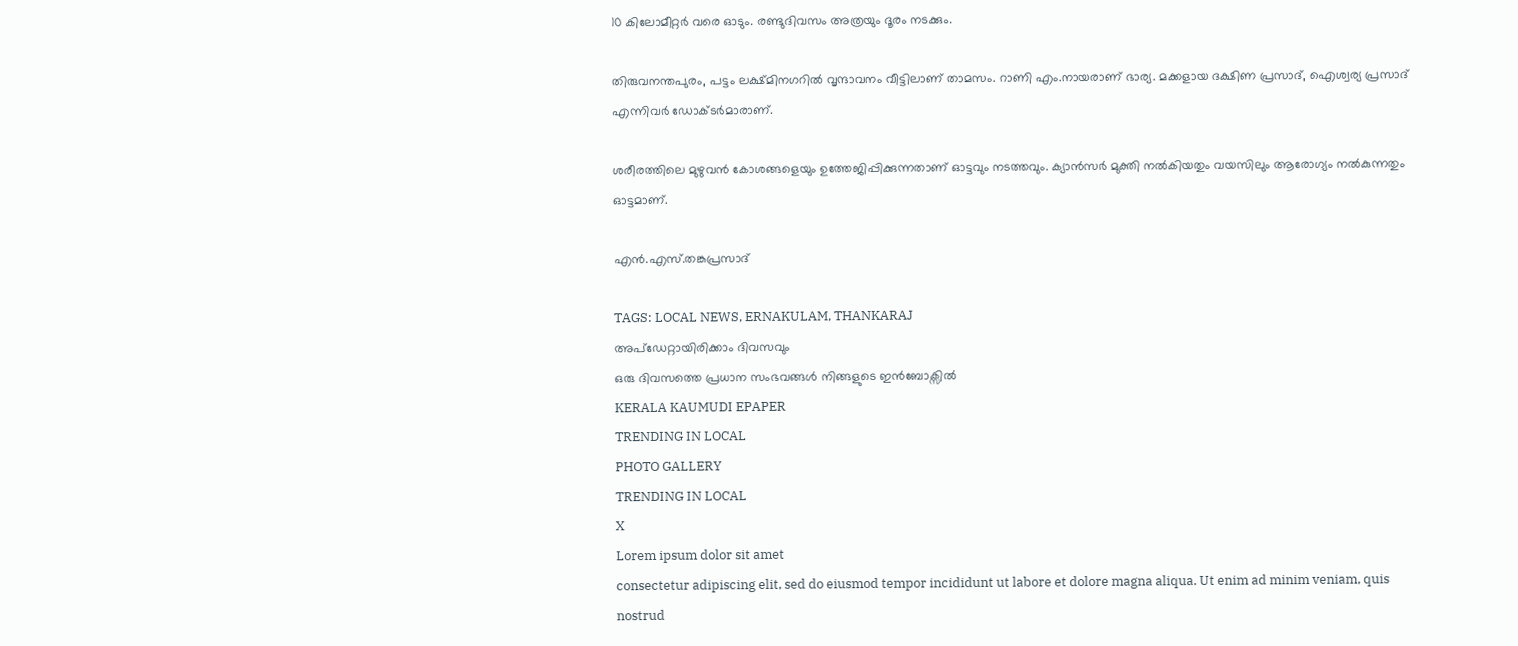10 കിലോമീറ്റർ വരെ ഓടും. രണ്ടുദിവസം അത്രയും ദൂരം നടക്കും.

തിരുവനന്തപുരം, പട്ടം ലക്ഷ്‌മിനഗറിൽ വൃന്ദാവനം വീട്ടിലാണ് താമസം. റാണി എം.നായരാണ് ഭാര്യ. മക്കളായ ദക്ഷിണ പ്രസാദ്, ഐശ്വര്യ പ്രസാദ് എന്നിവർ ഡോക്‌ടർമാരാണ്.

ശരീരത്തിലെ മുഴുവൻ കോശങ്ങളെയും ഉത്തേജിപ്പിക്കുന്നതാണ് ഓട്ടവും നടത്തവും. ക്യാൻസർ മുക്തി നൽകിയതും വയസിലും ആരോഗ്യം നൽകുന്നതും ഓട്ടമാണ്.

എൻ.എസ്.തങ്കപ്രസാദ്

TAGS: LOCAL NEWS, ERNAKULAM, THANKARAJ
അപ്ഡേറ്റായിരിക്കാം ദിവസവും
ഒരു ദിവസത്തെ പ്രധാന സംഭവങ്ങൾ നിങ്ങളുടെ ഇൻബോക്സിൽ
KERALA KAUMUDI EPAPER
TRENDING IN LOCAL
PHOTO GALLERY
TRENDING IN LOCAL
X
Lorem ipsum dolor sit amet
consectetur adipiscing elit, sed do eiusmod tempor incididunt ut labore et dolore magna aliqua. Ut enim ad minim veniam, quis nostrud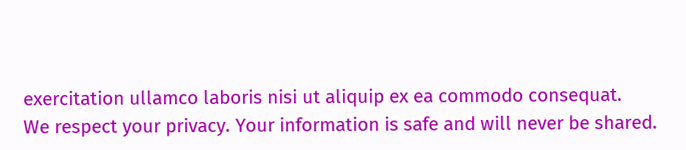exercitation ullamco laboris nisi ut aliquip ex ea commodo consequat.
We respect your privacy. Your information is safe and will never be shared.